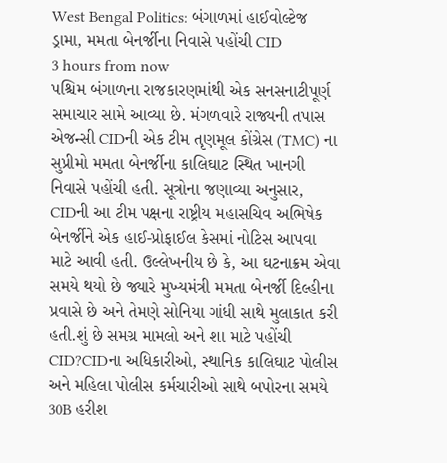West Bengal Politics: બંગાળમાં હાઈવોલ્ટેજ ડ્રામા, મમતા બેનર્જીના નિવાસે પહોંચી CID
3 hours from now
પશ્ચિમ બંગાળના રાજકારણમાંથી એક સનસનાટીપૂર્ણ સમાચાર સામે આવ્યા છે. મંગળવારે રાજ્યની તપાસ એજન્સી CIDની એક ટીમ તૃણમૂલ કોંગ્રેસ (TMC) ના સુપ્રીમો મમતા બેનર્જીના કાલિઘાટ સ્થિત ખાનગી નિવાસે પહોંચી હતી. સૂત્રોના જણાવ્યા અનુસાર, CIDની આ ટીમ પક્ષના રાષ્ટ્રીય મહાસચિવ અભિષેક બેનર્જીને એક હાઈ-પ્રોફાઈલ કેસમાં નોટિસ આપવા માટે આવી હતી. ઉલ્લેખનીય છે કે, આ ઘટનાક્રમ એવા સમયે થયો છે જ્યારે મુખ્યમંત્રી મમતા બેનર્જી દિલ્હીના પ્રવાસે છે અને તેમણે સોનિયા ગાંધી સાથે મુલાકાત કરી હતી.શું છે સમગ્ર મામલો અને શા માટે પહોંચી CID?CIDના અધિકારીઓ, સ્થાનિક કાલિઘાટ પોલીસ અને મહિલા પોલીસ કર્મચારીઓ સાથે બપોરના સમયે 30B હરીશ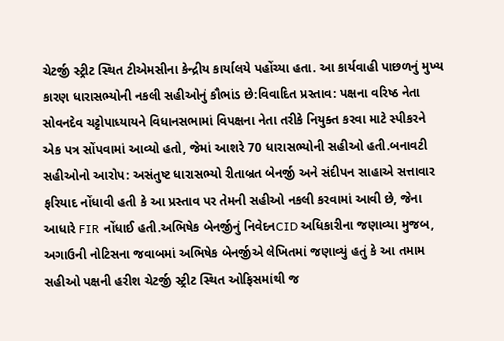ચેટર્જી સ્ટ્રીટ સ્થિત ટીએમસીના કેન્દ્રીય કાર્યાલયે પહોંચ્યા હતા. આ કાર્યવાહી પાછળનું મુખ્ય કારણ ધારાસભ્યોની નકલી સહીઓનું કૌભાંડ છે:વિવાદિત પ્રસ્તાવ: પક્ષના વરિષ્ઠ નેતા સોવનદેવ ચટ્ટોપાધ્યાયને વિધાનસભામાં વિપક્ષના નેતા તરીકે નિયુક્ત કરવા માટે સ્પીકરને એક પત્ર સોંપવામાં આવ્યો હતો, જેમાં આશરે 70 ધારાસભ્યોની સહીઓ હતી.બનાવટી સહીઓનો આરોપ: અસંતુષ્ટ ધારાસભ્યો રીતાબ્રત બેનર્જી અને સંદીપન સાહાએ સત્તાવાર ફરિયાદ નોંધાવી હતી કે આ પ્રસ્તાવ પર તેમની સહીઓ નકલી કરવામાં આવી છે, જેના આધારે FIR નોંધાઈ હતી.અભિષેક બેનર્જીનું નિવેદનCID અધિકારીના જણાવ્યા મુજબ, અગાઉની નોટિસના જવાબમાં અભિષેક બેનર્જીએ લેખિતમાં જણાવ્યું હતું કે આ તમામ સહીઓ પક્ષની હરીશ ચેટર્જી સ્ટ્રીટ સ્થિત ઓફિસમાંથી જ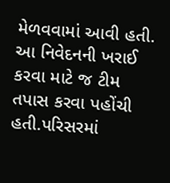મેળવવામાં આવી હતી. આ નિવેદનની ખરાઈ કરવા માટે જ ટીમ તપાસ કરવા પહોંચી હતી.પરિસરમાં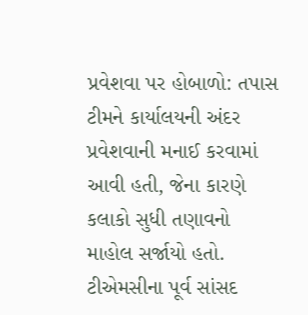પ્રવેશવા પર હોબાળો: તપાસ ટીમને કાર્યાલયની અંદર પ્રવેશવાની મનાઈ કરવામાં આવી હતી, જેના કારણે કલાકો સુધી તણાવનો માહોલ સર્જાયો હતો. ટીએમસીના પૂર્વ સાંસદ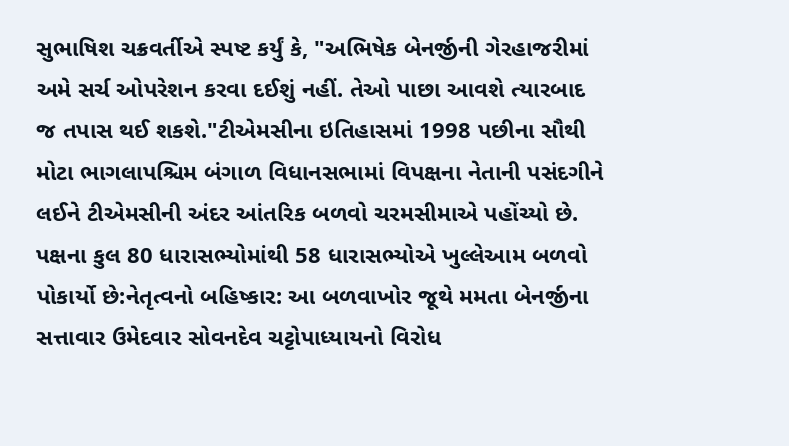સુભાષિશ ચક્રવર્તીએ સ્પષ્ટ કર્યું કે, "અભિષેક બેનર્જીની ગેરહાજરીમાં અમે સર્ચ ઓપરેશન કરવા દઈશું નહીં. તેઓ પાછા આવશે ત્યારબાદ જ તપાસ થઈ શકશે."ટીએમસીના ઇતિહાસમાં 1998 પછીના સૌથી મોટા ભાગલાપશ્ચિમ બંગાળ વિધાનસભામાં વિપક્ષના નેતાની પસંદગીને લઈને ટીએમસીની અંદર આંતરિક બળવો ચરમસીમાએ પહોંચ્યો છે. પક્ષના કુલ 80 ધારાસભ્યોમાંથી 58 ધારાસભ્યોએ ખુલ્લેઆમ બળવો પોકાર્યો છે:નેતૃત્વનો બહિષ્કાર: આ બળવાખોર જૂથે મમતા બેનર્જીના સત્તાવાર ઉમેદવાર સોવનદેવ ચટ્ટોપાધ્યાયનો વિરોધ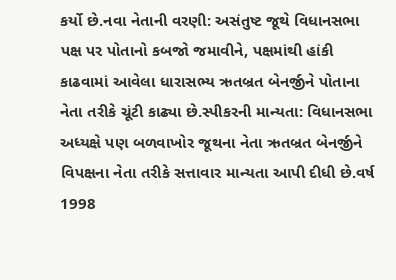કર્યો છે.નવા નેતાની વરણી: અસંતુષ્ટ જૂથે વિધાનસભા પક્ષ પર પોતાનો કબજો જમાવીને, પક્ષમાંથી હાંકી કાઢવામાં આવેલા ધારાસભ્ય ઋતબ્રત બેનર્જીને પોતાના નેતા તરીકે ચૂંટી કાઢ્યા છે.સ્પીકરની માન્યતા: વિધાનસભા અધ્યક્ષે પણ બળવાખોર જૂથના નેતા ઋતબ્રત બેનર્જીને વિપક્ષના નેતા તરીકે સત્તાવાર માન્યતા આપી દીધી છે.વર્ષ 1998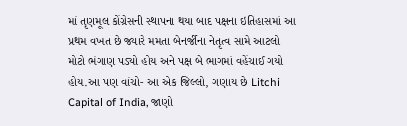માં તૃણમૂલ કોંગ્રેસની સ્થાપના થયા બાદ પક્ષના ઇતિહાસમાં આ પ્રથમ વખત છે જ્યારે મમતા બેનર્જીના નેતૃત્વ સામે આટલો મોટો ભંગાણ પડ્યો હોય અને પક્ષ બે ભાગમાં વહેંચાઈ ગયો હોય.આ પણ વાંચો- આ એક જિલ્લો, ગણાય છે Litchi Capital of India, જાણો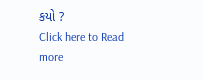કયો ?
Click here to Read more